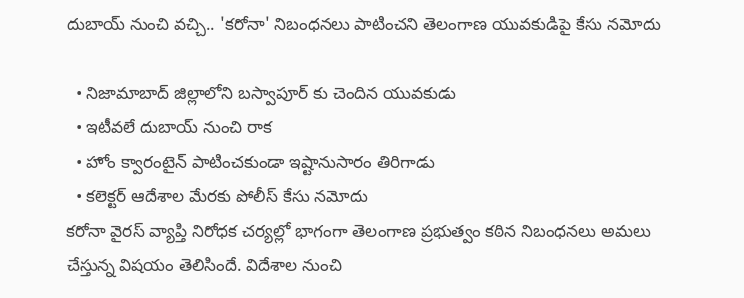దుబాయ్ నుంచి వచ్చి.. 'కరోనా' నిబంధనలు పాటించని తెలంగాణ యువకుడిపై కేసు నమోదు

  • నిజామాబాద్ జిల్లాలోని బస్వాపూర్ కు చెందిన యువకుడు
  • ఇటీవలే దుబాయ్ నుంచి రాక
  • హోం క్వారంటైన్ పాటించకుండా ఇష్టానుసారం తిరిగాడు
  • కలెక్టర్ ఆదేశాల మేరకు పోలీస్ కేసు నమోదు
కరోనా వైరస్ వ్యాప్తి నిరోధక చర్యల్లో భాగంగా తెలంగాణ ప్రభుత్వం కఠిన నిబంధనలు అమలు చేస్తున్న విషయం తెలిసిందే. విదేశాల నుంచి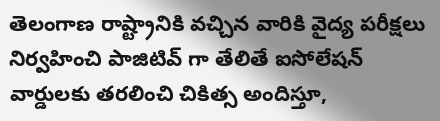తెలంగాణ రాష్ట్రానికి వచ్చిన వారికి వైద్య పరీక్షలు నిర్వహించి పాజిటివ్ గా తేలితే ఐసోలేషన్ వార్డులకు తరలించి చికిత్స అందిస్తూ,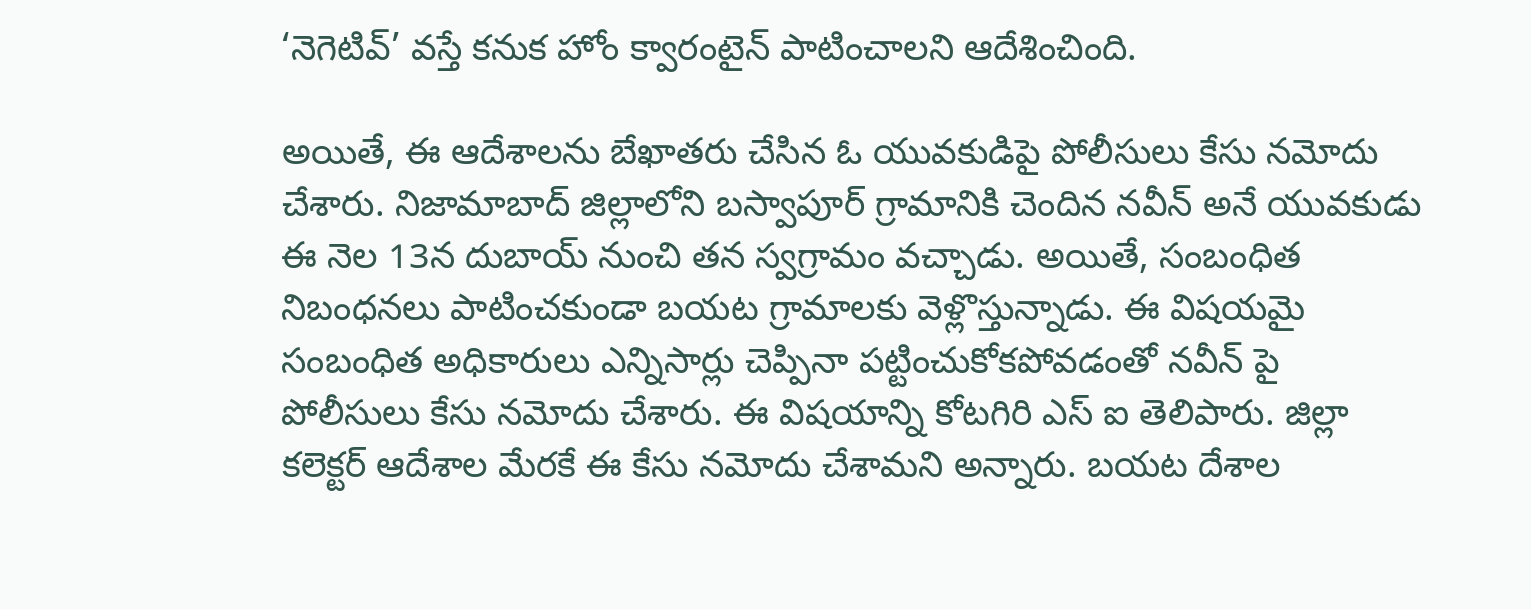‘నెగెటివ్’ వస్తే కనుక హోం క్వారంటైన్ పాటించాలని ఆదేశించింది.

అయితే, ఈ ఆదేశాలను బేఖాతరు చేసిన ఓ యువకుడిపై పోలీసులు కేసు నమోదు చేశారు. నిజామాబాద్ జిల్లాలోని బస్వాపూర్ గ్రామానికి చెందిన నవీన్ అనే యువకుడు ఈ నెల 13న దుబాయ్ నుంచి తన స్వగ్రామం వచ్చాడు. అయితే, సంబంధిత నిబంధనలు పాటించకుండా బయట గ్రామాలకు వెళ్లొస్తున్నాడు. ఈ విషయమై సంబంధిత అధికారులు ఎన్నిసార్లు చెప్పినా పట్టించుకోకపోవడంతో నవీన్ పై పోలీసులు కేసు నమోదు చేశారు. ఈ విషయాన్ని కోటగిరి ఎస్ ఐ తెలిపారు. జిల్లా కలెక్టర్ ఆదేశాల మేరకే ఈ కేసు నమోదు చేశామని అన్నారు. బయట దేశాల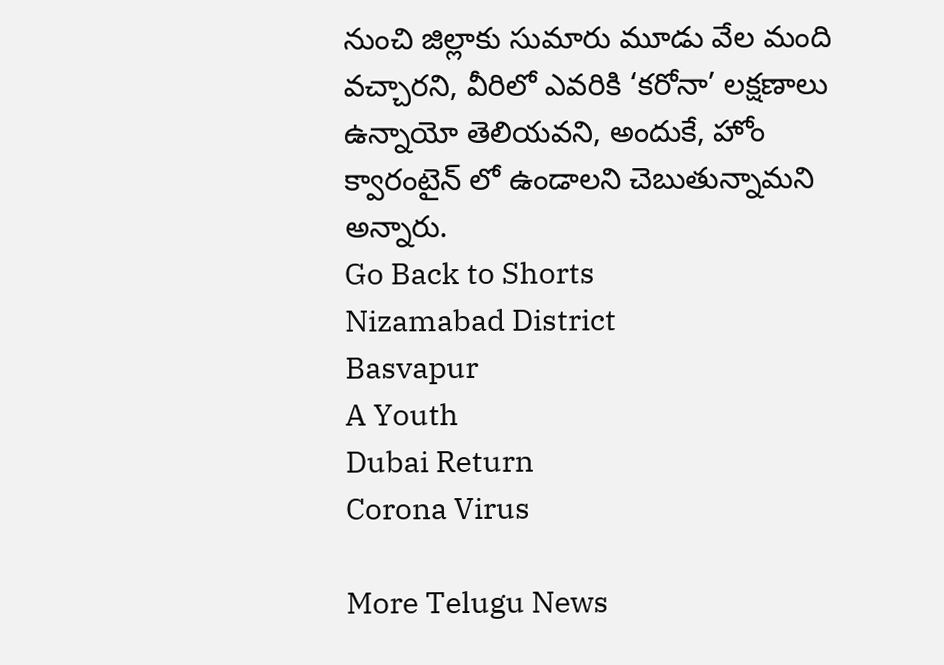నుంచి జిల్లాకు సుమారు మూడు వేల మంది వచ్చారని, వీరిలో ఎవరికి ‘కరోనా’ లక్షణాలు ఉన్నాయో తెలియవని, అందుకే, హోం క్వారంటైన్ లో ఉండాలని చెబుతున్నామని అన్నారు.
Go Back to Shorts
Nizamabad District
Basvapur
A Youth
Dubai Return
Corona Virus

More Telugu News